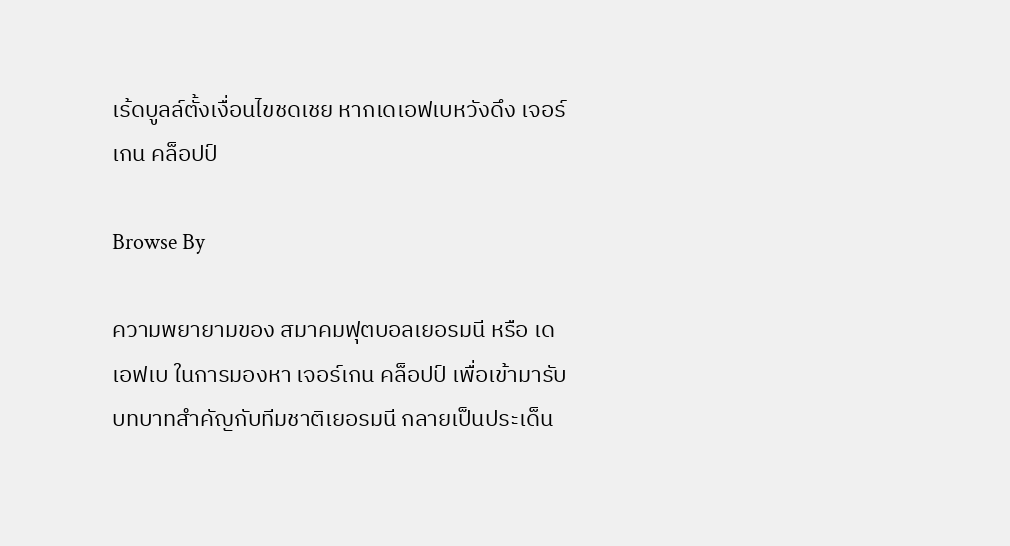เร้ดบูลล์ตั้งเงื่อนไขชดเชย หากเดเอฟเบหวังดึง เจอร์เกน คล็อปป์

Browse By

ความพยายามของ สมาคมฟุตบอลเยอรมนี หรือ เดเอฟเบ ในการมองหา เจอร์เกน คล็อปป์ เพื่อเข้ามารับบทบาทสำคัญกับทีมชาติเยอรมนี กลายเป็นประเด็น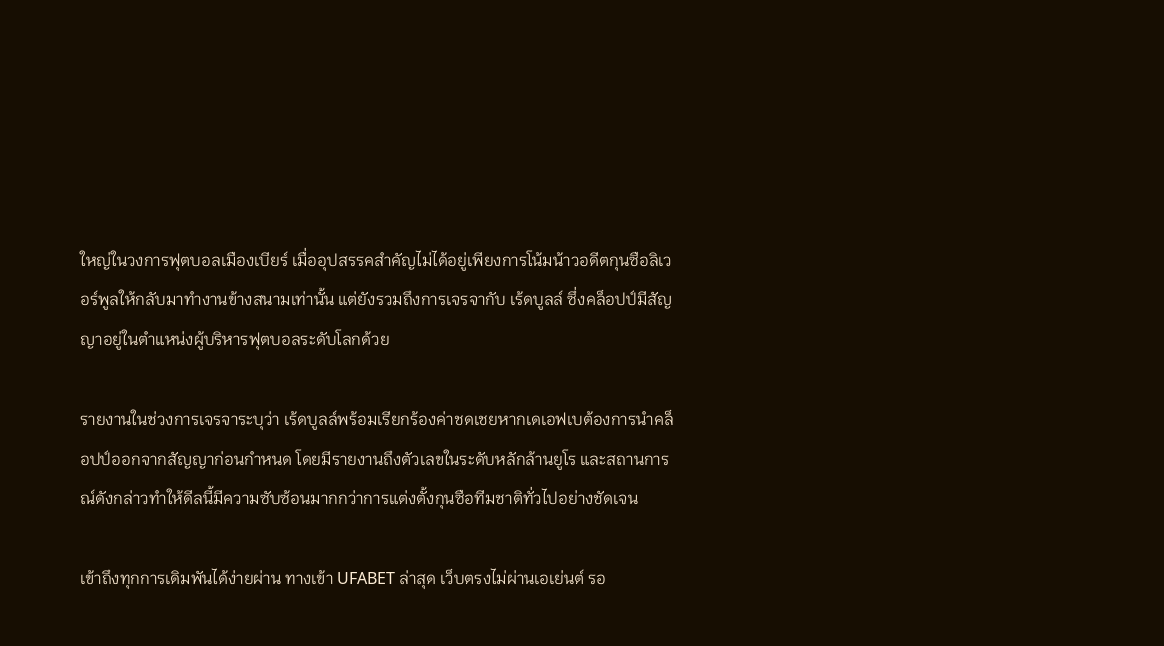ใหญ่ในวงการฟุตบอลเมืองเบียร์ เมื่ออุปสรรคสำคัญไม่ได้อยู่เพียงการโน้มน้าวอดีตกุนซือลิเวอร์พูลให้กลับมาทำงานข้างสนามเท่านั้น แต่ยังรวมถึงการเจรจากับ เร้ดบูลล์ ซึ่งคล็อปป์มีสัญญาอยู่ในตำแหน่งผู้บริหารฟุตบอลระดับโลกด้วย

รายงานในช่วงการเจรจาระบุว่า เร้ดบูลล์พร้อมเรียกร้องค่าชดเชยหากเดเอฟเบต้องการนำคล็อปป์ออกจากสัญญาก่อนกำหนด โดยมีรายงานถึงตัวเลขในระดับหลักล้านยูโร และสถานการณ์ดังกล่าวทำให้ดีลนี้มีความซับซ้อนมากกว่าการแต่งตั้งกุนซือทีมชาติทั่วไปอย่างชัดเจน

เข้าถึงทุกการเดิมพันได้ง่ายผ่าน ทางเข้า UFABET ล่าสุด เว็บตรงไม่ผ่านเอเย่นต์ รอ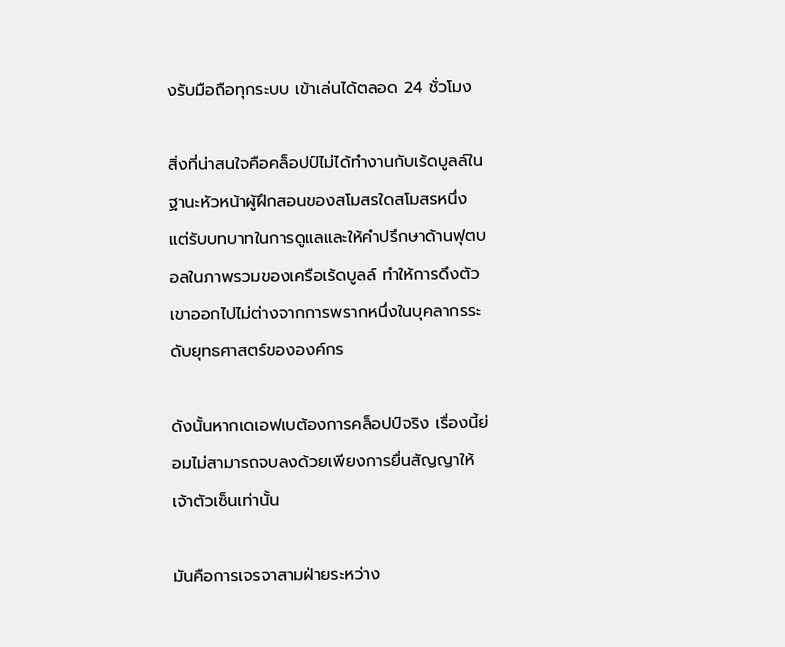งรับมือถือทุกระบบ เข้าเล่นได้ตลอด 24 ชั่วโมง

สิ่งที่น่าสนใจคือคล็อปป์ไม่ได้ทำงานกับเร้ดบูลล์ในฐานะหัวหน้าผู้ฝึกสอนของสโมสรใดสโมสรหนึ่ง แต่รับบทบาทในการดูแลและให้คำปรึกษาด้านฟุตบอลในภาพรวมของเครือเร้ดบูลล์ ทำให้การดึงตัวเขาออกไปไม่ต่างจากการพรากหนึ่งในบุคลากรระดับยุทธศาสตร์ขององค์กร

ดังนั้นหากเดเอฟเบต้องการคล็อปป์จริง เรื่องนี้ย่อมไม่สามารถจบลงด้วยเพียงการยื่นสัญญาให้เจ้าตัวเซ็นเท่านั้น

มันคือการเจรจาสามฝ่ายระหว่าง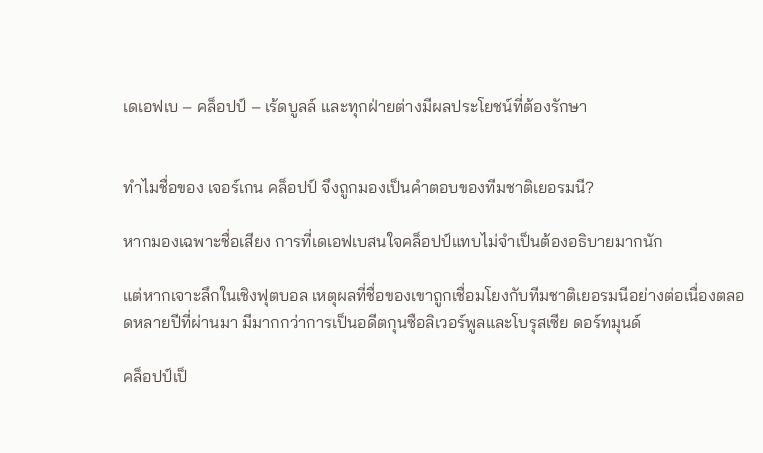เดเอฟเบ – คล็อปป์ – เร้ดบูลล์ และทุกฝ่ายต่างมีผลประโยชน์ที่ต้องรักษา


ทำไมชื่อของ เจอร์เกน คล็อปป์ จึงถูกมองเป็นคำตอบของทีมชาติเยอรมนี?

หากมองเฉพาะชื่อเสียง การที่เดเอฟเบสนใจคล็อปป์แทบไม่จำเป็นต้องอธิบายมากนัก

แต่หากเจาะลึกในเชิงฟุตบอล เหตุผลที่ชื่อของเขาถูกเชื่อมโยงกับทีมชาติเยอรมนีอย่างต่อเนื่องตลอดหลายปีที่ผ่านมา มีมากกว่าการเป็นอดีตกุนซือลิเวอร์พูลและโบรุสเซีย ดอร์ทมุนด์

คล็อปป์เป็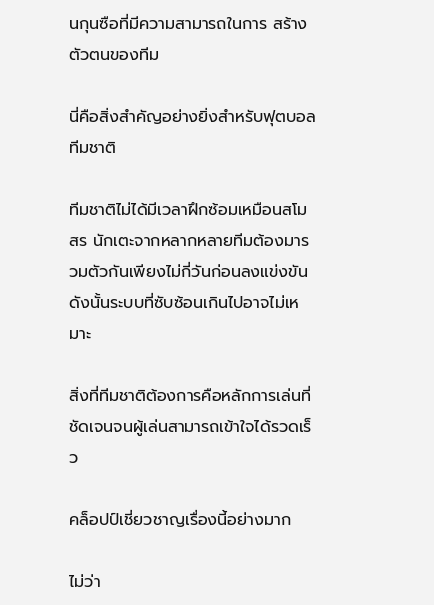นกุนซือที่มีความสามารถในการ สร้างตัวตนของทีม

นี่คือสิ่งสำคัญอย่างยิ่งสำหรับฟุตบอลทีมชาติ

ทีมชาติไม่ได้มีเวลาฝึกซ้อมเหมือนสโมสร นักเตะจากหลากหลายทีมต้องมารวมตัวกันเพียงไม่กี่วันก่อนลงแข่งขัน ดังนั้นระบบที่ซับซ้อนเกินไปอาจไม่เหมาะ

สิ่งที่ทีมชาติต้องการคือหลักการเล่นที่ชัดเจนจนผู้เล่นสามารถเข้าใจได้รวดเร็ว

คล็อปป์เชี่ยวชาญเรื่องนี้อย่างมาก

ไม่ว่า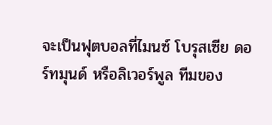จะเป็นฟุตบอลที่ไมนซ์ โบรุสเซีย ดอร์ทมุนด์ หรือลิเวอร์พูล ทีมของ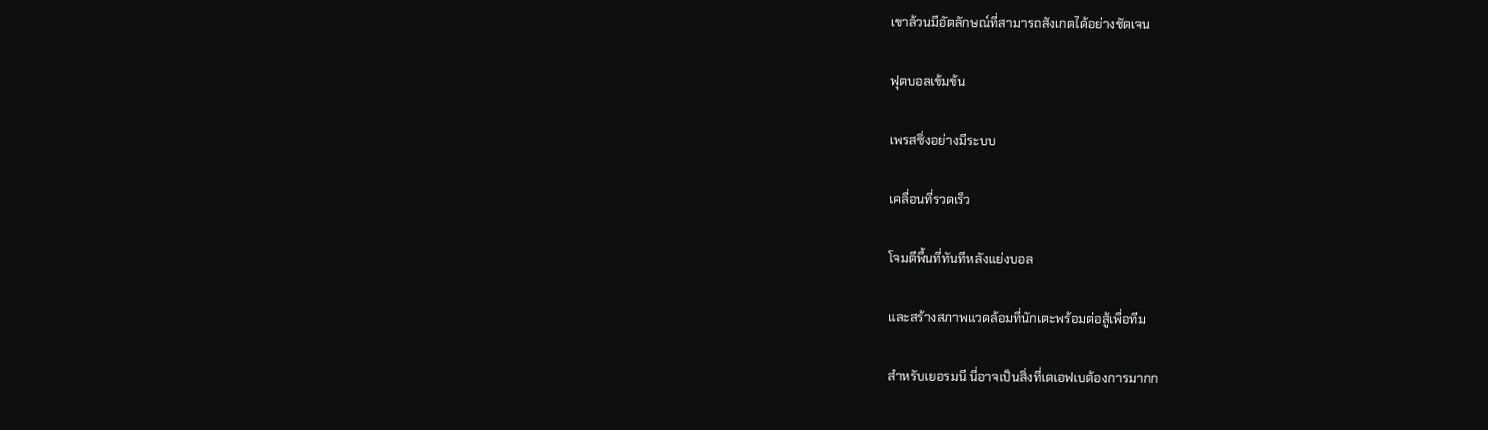เขาล้วนมีอัตลักษณ์ที่สามารถสังเกตได้อย่างชัดเจน

ฟุตบอลเข้มข้น

เพรสซิ่งอย่างมีระบบ

เคลื่อนที่รวดเร็ว

โจมตีพื้นที่ทันทีหลังแย่งบอล

และสร้างสภาพแวดล้อมที่นักเตะพร้อมต่อสู้เพื่อทีม

สำหรับเยอรมนี นี่อาจเป็นสิ่งที่เดเอฟเบต้องการมากก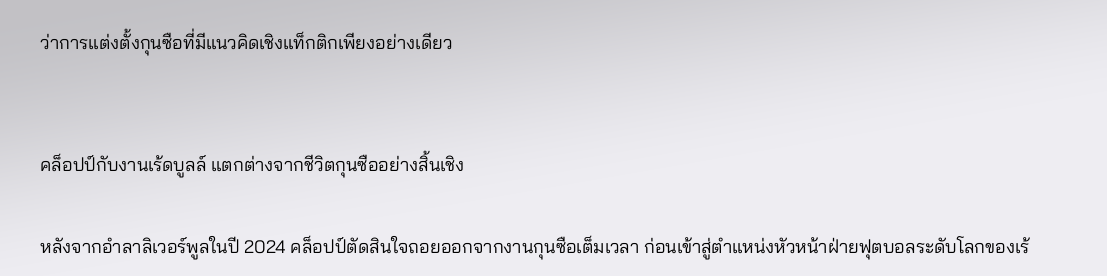ว่าการแต่งตั้งกุนซือที่มีแนวคิดเชิงแท็กติกเพียงอย่างเดียว


คล็อปป์กับงานเร้ดบูลล์ แตกต่างจากชีวิตกุนซืออย่างสิ้นเชิง

หลังจากอำลาลิเวอร์พูลในปี 2024 คล็อปป์ตัดสินใจถอยออกจากงานกุนซือเต็มเวลา ก่อนเข้าสู่ตำแหน่งหัวหน้าฝ่ายฟุตบอลระดับโลกของเร้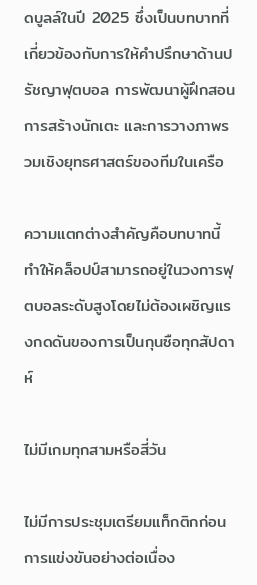ดบูลล์ในปี 2025 ซึ่งเป็นบทบาทที่เกี่ยวข้องกับการให้คำปรึกษาด้านปรัชญาฟุตบอล การพัฒนาผู้ฝึกสอน การสร้างนักเตะ และการวางภาพรวมเชิงยุทธศาสตร์ของทีมในเครือ

ความแตกต่างสำคัญคือบทบาทนี้ทำให้คล็อปป์สามารถอยู่ในวงการฟุตบอลระดับสูงโดยไม่ต้องเผชิญแรงกดดันของการเป็นกุนซือทุกสัปดาห์

ไม่มีเกมทุกสามหรือสี่วัน

ไม่มีการประชุมเตรียมแท็กติกก่อนการแข่งขันอย่างต่อเนื่อง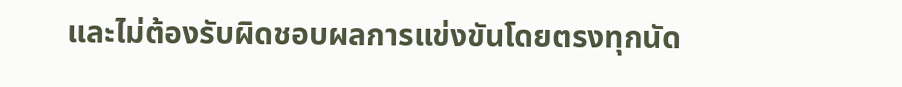และไม่ต้องรับผิดชอบผลการแข่งขันโดยตรงทุกนัด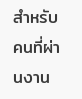สำหรับคนที่ผ่านงาน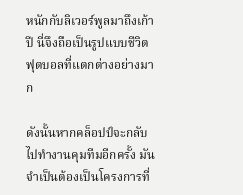หนักกับลิเวอร์พูลมาถึงเก้าปี นี่จึงถือเป็นรูปแบบชีวิตฟุตบอลที่แตกต่างอย่างมาก

ดังนั้นหากคล็อปป์จะกลับไปทำงานคุมทีมอีกครั้ง มันจำเป็นต้องเป็นโครงการที่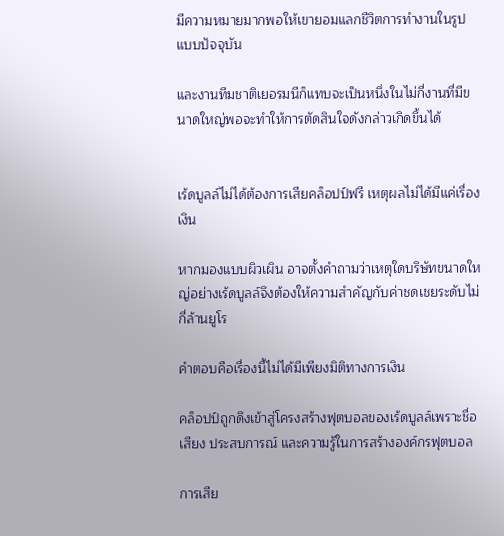มีความหมายมากพอให้เขายอมแลกชีวิตการทำงานในรูปแบบปัจจุบัน

และงานทีมชาติเยอรมนีก็แทบจะเป็นหนึ่งในไม่กี่งานที่มีขนาดใหญ่พอจะทำให้การตัดสินใจดังกล่าวเกิดขึ้นได้


เร้ดบูลล์ไม่ได้ต้องการเสียคล็อปป์ฟรี เหตุผลไม่ได้มีแค่เรื่องเงิน

หากมองแบบผิวเผิน อาจตั้งคำถามว่าเหตุใดบริษัทขนาดใหญ่อย่างเร้ดบูลล์จึงต้องให้ความสำคัญกับค่าชดเชยระดับไม่กี่ล้านยูโร

คำตอบคือเรื่องนี้ไม่ได้มีเพียงมิติทางการเงิน

คล็อปป์ถูกดึงเข้าสู่โครงสร้างฟุตบอลของเร้ดบูลล์เพราะชื่อเสียง ประสบการณ์ และความรู้ในการสร้างองค์กรฟุตบอล

การเสีย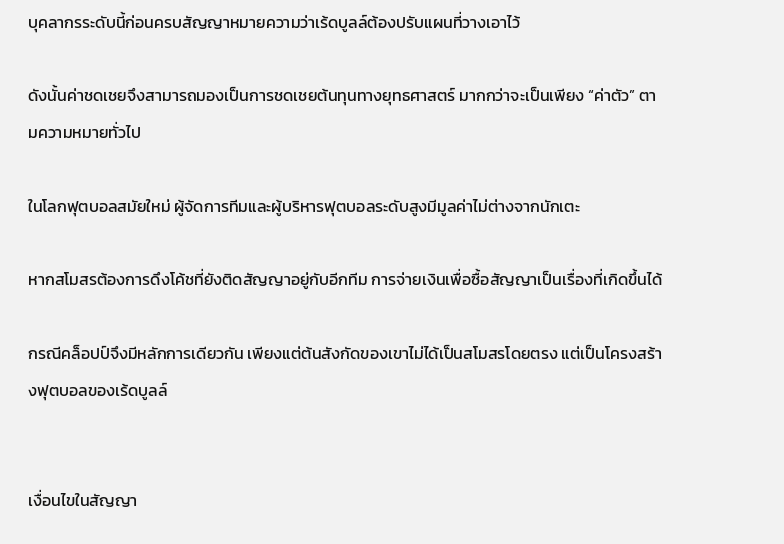บุคลากรระดับนี้ก่อนครบสัญญาหมายความว่าเร้ดบูลล์ต้องปรับแผนที่วางเอาไว้

ดังนั้นค่าชดเชยจึงสามารถมองเป็นการชดเชยต้นทุนทางยุทธศาสตร์ มากกว่าจะเป็นเพียง “ค่าตัว” ตามความหมายทั่วไป

ในโลกฟุตบอลสมัยใหม่ ผู้จัดการทีมและผู้บริหารฟุตบอลระดับสูงมีมูลค่าไม่ต่างจากนักเตะ

หากสโมสรต้องการดึงโค้ชที่ยังติดสัญญาอยู่กับอีกทีม การจ่ายเงินเพื่อซื้อสัญญาเป็นเรื่องที่เกิดขึ้นได้

กรณีคล็อปป์จึงมีหลักการเดียวกัน เพียงแต่ต้นสังกัดของเขาไม่ได้เป็นสโมสรโดยตรง แต่เป็นโครงสร้างฟุตบอลของเร้ดบูลล์


เงื่อนไขในสัญญา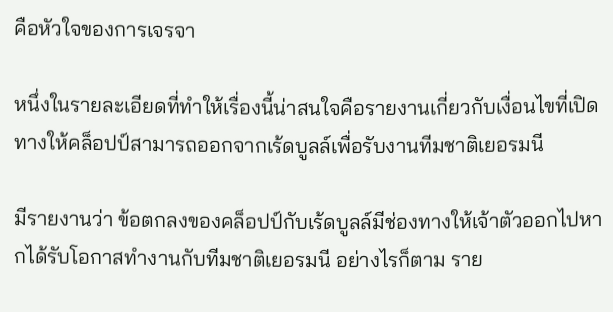คือหัวใจของการเจรจา

หนึ่งในรายละเอียดที่ทำให้เรื่องนี้น่าสนใจคือรายงานเกี่ยวกับเงื่อนไขที่เปิดทางให้คล็อปป์สามารถออกจากเร้ดบูลล์เพื่อรับงานทีมชาติเยอรมนี

มีรายงานว่า ข้อตกลงของคล็อปป์กับเร้ดบูลล์มีช่องทางให้เจ้าตัวออกไปหากได้รับโอกาสทำงานกับทีมชาติเยอรมนี อย่างไรก็ตาม ราย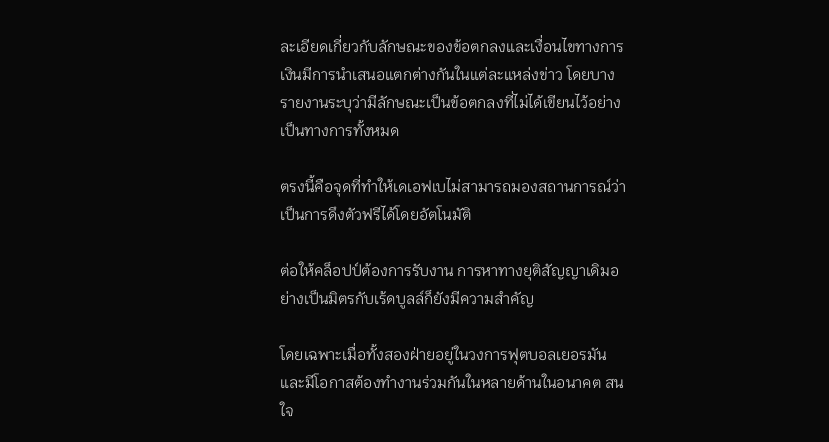ละเอียดเกี่ยวกับลักษณะของข้อตกลงและเงื่อนไขทางการเงินมีการนำเสนอแตกต่างกันในแต่ละแหล่งข่าว โดยบางรายงานระบุว่ามีลักษณะเป็นข้อตกลงที่ไม่ได้เขียนไว้อย่างเป็นทางการทั้งหมด

ตรงนี้คือจุดที่ทำให้เดเอฟเบไม่สามารถมองสถานการณ์ว่าเป็นการดึงตัวฟรีได้โดยอัตโนมัติ

ต่อให้คล็อปป์ต้องการรับงาน การหาทางยุติสัญญาเดิมอย่างเป็นมิตรกับเร้ดบูลล์ก็ยังมีความสำคัญ

โดยเฉพาะเมื่อทั้งสองฝ่ายอยู่ในวงการฟุตบอลเยอรมันและมีโอกาสต้องทำงานร่วมกันในหลายด้านในอนาคต สนใจ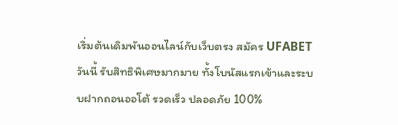เริ่มต้นเดิมพันออนไลน์กับเว็บตรง สมัคร UFABET วันนี้ รับสิทธิพิเศษมากมาย ทั้งโบนัสแรกเข้าและระบบฝากถอนออโต้ รวดเร็ว ปลอดภัย 100%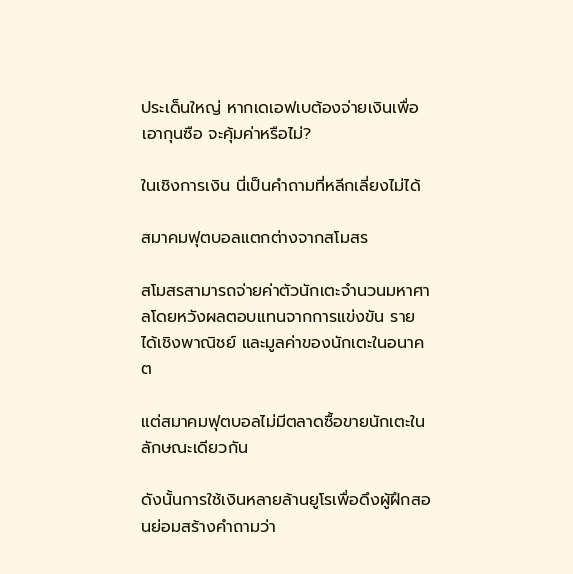ประเด็นใหญ่ หากเดเอฟเบต้องจ่ายเงินเพื่อเอากุนซือ จะคุ้มค่าหรือไม่?

ในเชิงการเงิน นี่เป็นคำถามที่หลีกเลี่ยงไม่ได้

สมาคมฟุตบอลแตกต่างจากสโมสร

สโมสรสามารถจ่ายค่าตัวนักเตะจำนวนมหาศาลโดยหวังผลตอบแทนจากการแข่งขัน รายได้เชิงพาณิชย์ และมูลค่าของนักเตะในอนาคต

แต่สมาคมฟุตบอลไม่มีตลาดซื้อขายนักเตะในลักษณะเดียวกัน

ดังนั้นการใช้เงินหลายล้านยูโรเพื่อดึงผู้ฝึกสอนย่อมสร้างคำถามว่า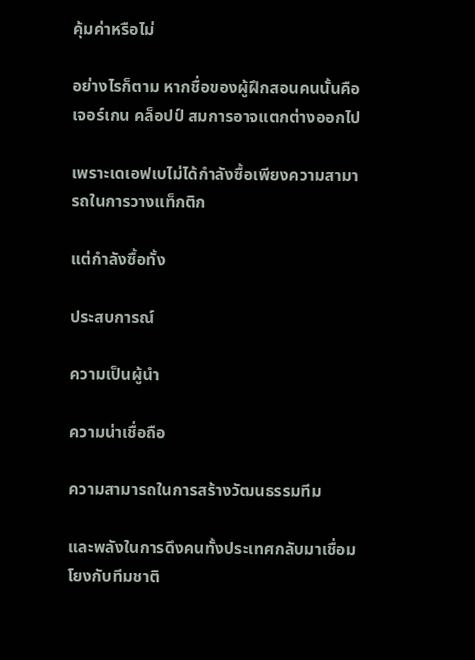คุ้มค่าหรือไม่

อย่างไรก็ตาม หากชื่อของผู้ฝึกสอนคนนั้นคือเจอร์เกน คล็อปป์ สมการอาจแตกต่างออกไป

เพราะเดเอฟเบไม่ได้กำลังซื้อเพียงความสามารถในการวางแท็กติก

แต่กำลังซื้อทั้ง

ประสบการณ์

ความเป็นผู้นำ

ความน่าเชื่อถือ

ความสามารถในการสร้างวัฒนธรรมทีม

และพลังในการดึงคนทั้งประเทศกลับมาเชื่อมโยงกับทีมชาติ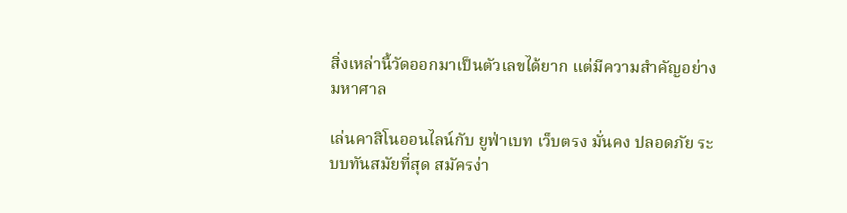สิ่งเหล่านี้วัดออกมาเป็นตัวเลขได้ยาก แต่มีความสำคัญอย่างมหาศาล

เล่นคาสิโนออนไลน์กับ ยูฟ่าเบท เว็บตรง มั่นคง ปลอดภัย ระบบทันสมัยที่สุด สมัครง่า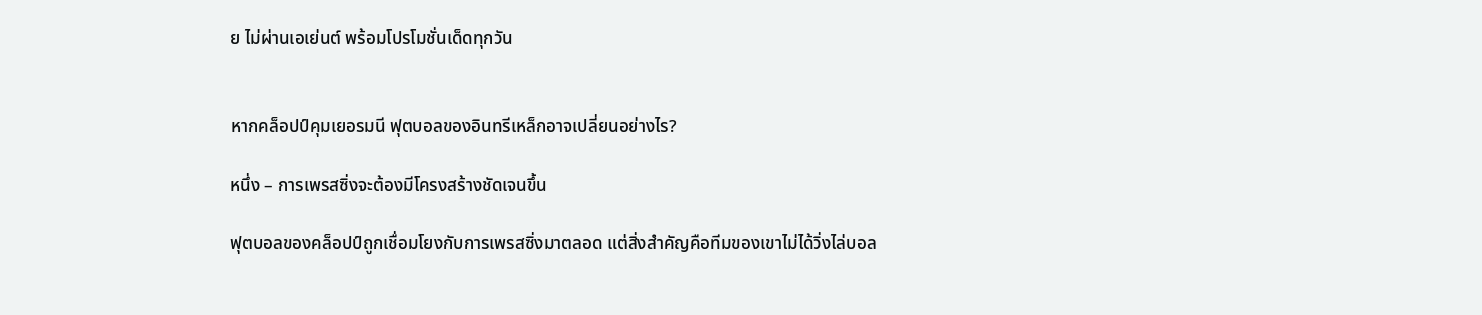ย ไม่ผ่านเอเย่นต์ พร้อมโปรโมชั่นเด็ดทุกวัน


หากคล็อปป์คุมเยอรมนี ฟุตบอลของอินทรีเหล็กอาจเปลี่ยนอย่างไร?

หนึ่ง – การเพรสซิ่งจะต้องมีโครงสร้างชัดเจนขึ้น

ฟุตบอลของคล็อปป์ถูกเชื่อมโยงกับการเพรสซิ่งมาตลอด แต่สิ่งสำคัญคือทีมของเขาไม่ได้วิ่งไล่บอล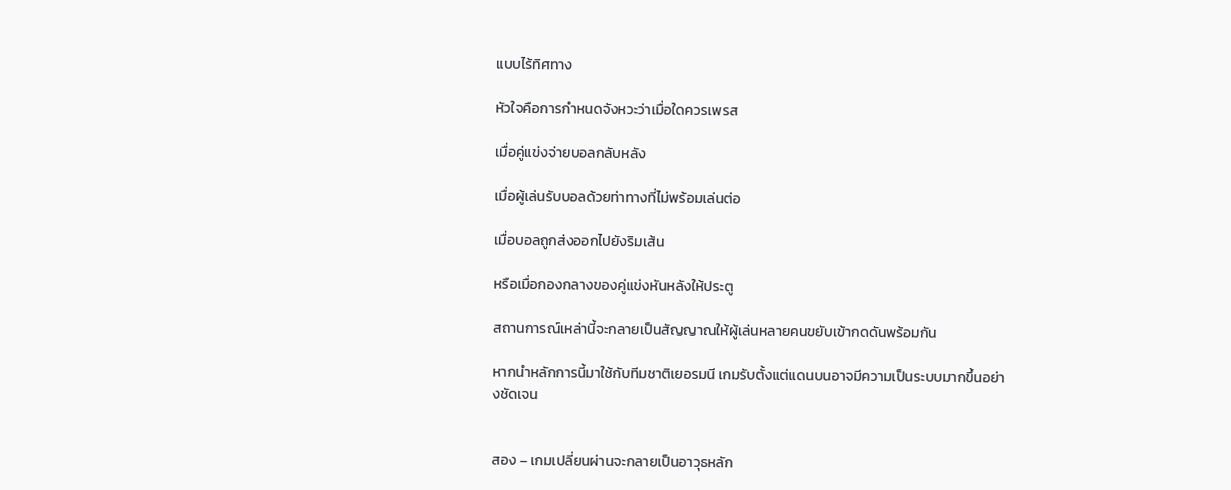แบบไร้ทิศทาง

หัวใจคือการกำหนดจังหวะว่าเมื่อใดควรเพรส

เมื่อคู่แข่งจ่ายบอลกลับหลัง

เมื่อผู้เล่นรับบอลด้วยท่าทางที่ไม่พร้อมเล่นต่อ

เมื่อบอลถูกส่งออกไปยังริมเส้น

หรือเมื่อกองกลางของคู่แข่งหันหลังให้ประตู

สถานการณ์เหล่านี้จะกลายเป็นสัญญาณให้ผู้เล่นหลายคนขยับเข้ากดดันพร้อมกัน

หากนำหลักการนี้มาใช้กับทีมชาติเยอรมนี เกมรับตั้งแต่แดนบนอาจมีความเป็นระบบมากขึ้นอย่างชัดเจน


สอง – เกมเปลี่ยนผ่านจะกลายเป็นอาวุธหลัก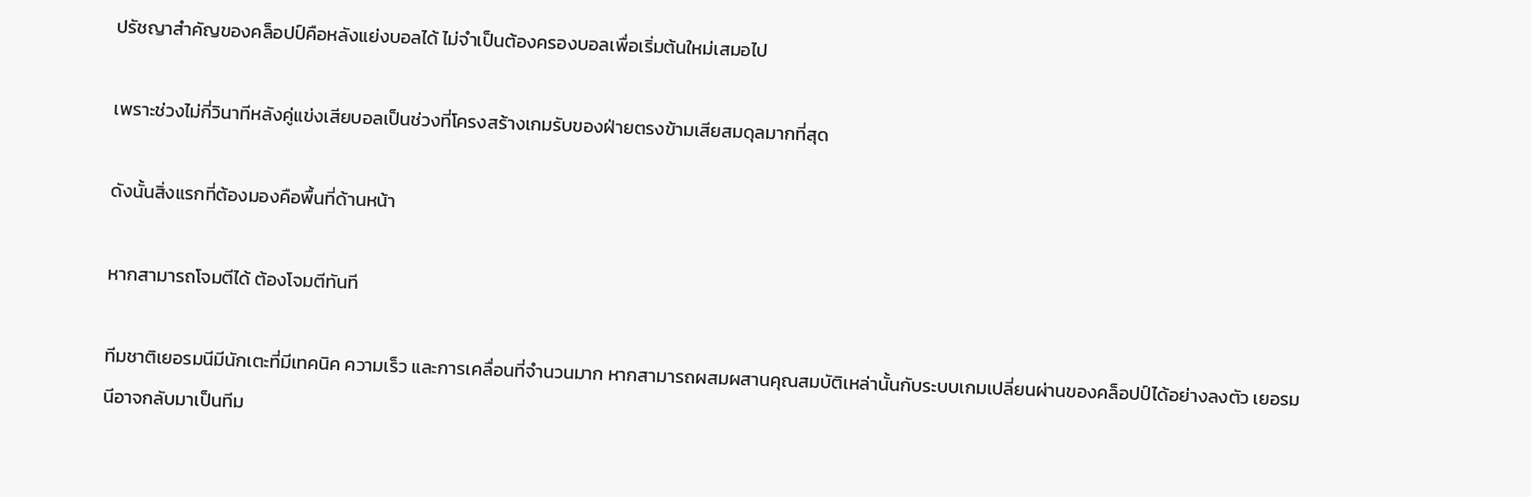ปรัชญาสำคัญของคล็อปป์คือหลังแย่งบอลได้ ไม่จำเป็นต้องครองบอลเพื่อเริ่มต้นใหม่เสมอไป

เพราะช่วงไม่กี่วินาทีหลังคู่แข่งเสียบอลเป็นช่วงที่โครงสร้างเกมรับของฝ่ายตรงข้ามเสียสมดุลมากที่สุด

ดังนั้นสิ่งแรกที่ต้องมองคือพื้นที่ด้านหน้า

หากสามารถโจมตีได้ ต้องโจมตีทันที

ทีมชาติเยอรมนีมีนักเตะที่มีเทคนิค ความเร็ว และการเคลื่อนที่จำนวนมาก หากสามารถผสมผสานคุณสมบัติเหล่านั้นกับระบบเกมเปลี่ยนผ่านของคล็อปป์ได้อย่างลงตัว เยอรมนีอาจกลับมาเป็นทีม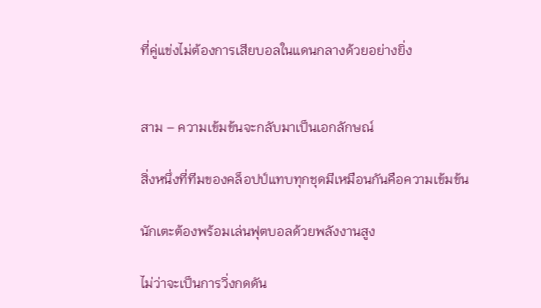ที่คู่แข่งไม่ต้องการเสียบอลในแดนกลางด้วยอย่างยิ่ง


สาม – ความเข้มข้นจะกลับมาเป็นเอกลักษณ์

สิ่งหนึ่งที่ทีมของคล็อปป์แทบทุกชุดมีเหมือนกันคือความเข้มข้น

นักเตะต้องพร้อมเล่นฟุตบอลด้วยพลังงานสูง

ไม่ว่าจะเป็นการวิ่งกดดัน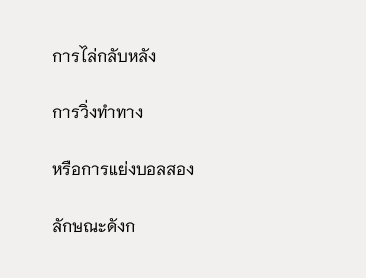การไล่กลับหลัง

การวิ่งทำทาง

หรือการแย่งบอลสอง

ลักษณะดังก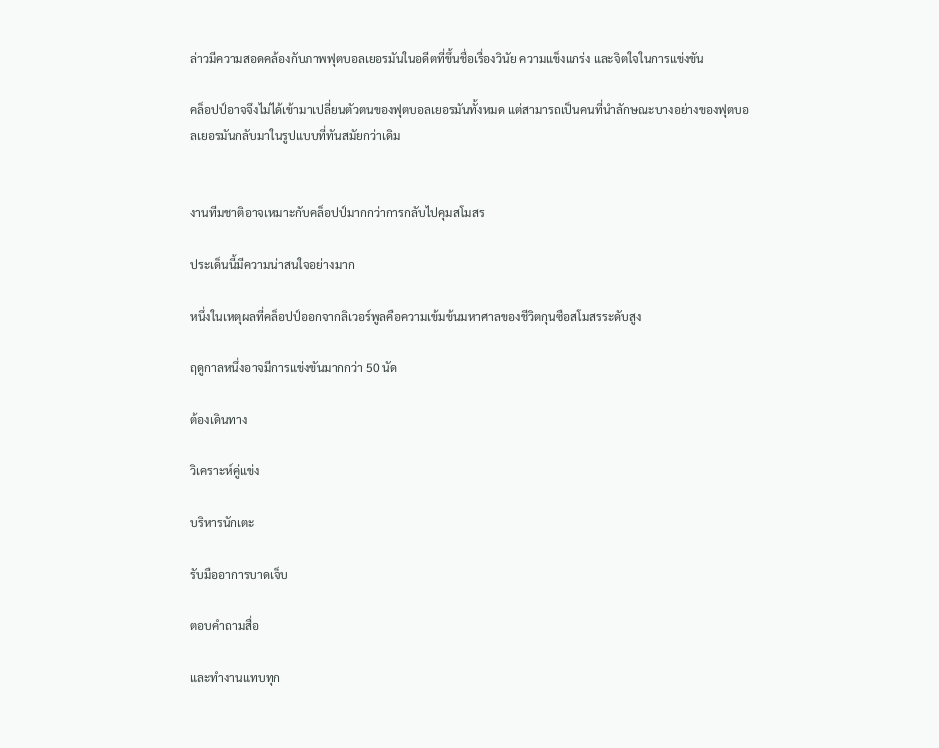ล่าวมีความสอดคล้องกับภาพฟุตบอลเยอรมันในอดีตที่ขึ้นชื่อเรื่องวินัย ความแข็งแกร่ง และจิตใจในการแข่งขัน

คล็อปป์อาจจึงไม่ได้เข้ามาเปลี่ยนตัวตนของฟุตบอลเยอรมันทั้งหมด แต่สามารถเป็นคนที่นำลักษณะบางอย่างของฟุตบอลเยอรมันกลับมาในรูปแบบที่ทันสมัยกว่าเดิม


งานทีมชาติอาจเหมาะกับคล็อปป์มากกว่าการกลับไปคุมสโมสร

ประเด็นนี้มีความน่าสนใจอย่างมาก

หนึ่งในเหตุผลที่คล็อปป์ออกจากลิเวอร์พูลคือความเข้มข้นมหาศาลของชีวิตกุนซือสโมสรระดับสูง

ฤดูกาลหนึ่งอาจมีการแข่งขันมากกว่า 50 นัด

ต้องเดินทาง

วิเคราะห์คู่แข่ง

บริหารนักเตะ

รับมืออาการบาดเจ็บ

ตอบคำถามสื่อ

และทำงานแทบทุก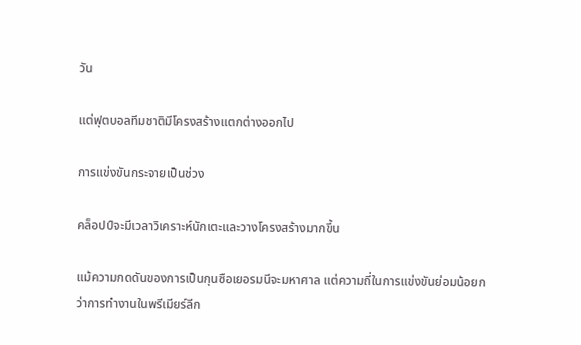วัน

แต่ฟุตบอลทีมชาติมีโครงสร้างแตกต่างออกไป

การแข่งขันกระจายเป็นช่วง

คล็อปป์จะมีเวลาวิเคราะห์นักเตะและวางโครงสร้างมากขึ้น

แม้ความกดดันของการเป็นกุนซือเยอรมนีจะมหาศาล แต่ความถี่ในการแข่งขันย่อมน้อยกว่าการทำงานในพรีเมียร์ลีก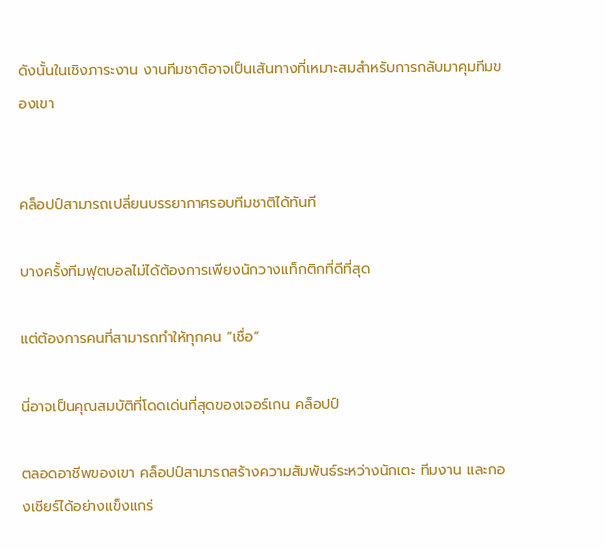ดังนั้นในเชิงภาระงาน งานทีมชาติอาจเป็นเส้นทางที่เหมาะสมสำหรับการกลับมาคุมทีมของเขา


คล็อปป์สามารถเปลี่ยนบรรยากาศรอบทีมชาติได้ทันที

บางครั้งทีมฟุตบอลไม่ได้ต้องการเพียงนักวางแท็กติกที่ดีที่สุด

แต่ต้องการคนที่สามารถทำให้ทุกคน “เชื่อ”

นี่อาจเป็นคุณสมบัติที่โดดเด่นที่สุดของเจอร์เกน คล็อปป์

ตลอดอาชีพของเขา คล็อปป์สามารถสร้างความสัมพันธ์ระหว่างนักเตะ ทีมงาน และกองเชียร์ได้อย่างแข็งแกร่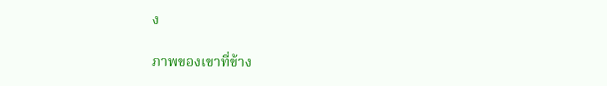ง

ภาพของเขาที่ข้าง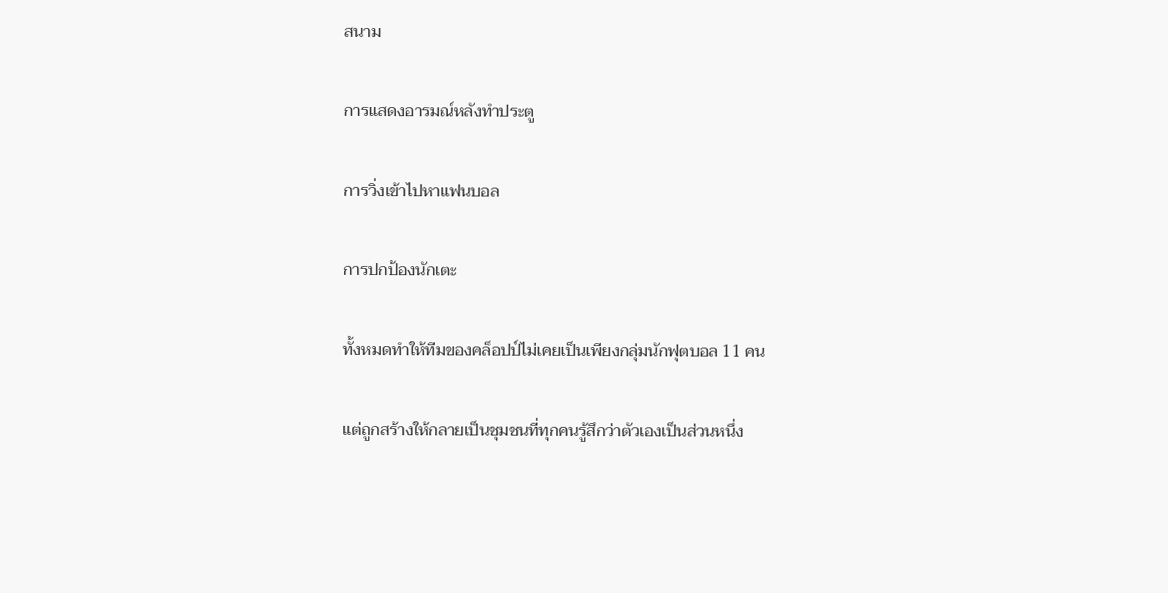สนาม

การแสดงอารมณ์หลังทำประตู

การวิ่งเข้าไปหาแฟนบอล

การปกป้องนักเตะ

ทั้งหมดทำให้ทีมของคล็อปป์ไม่เคยเป็นเพียงกลุ่มนักฟุตบอล 11 คน

แต่ถูกสร้างให้กลายเป็นชุมชนที่ทุกคนรู้สึกว่าตัวเองเป็นส่วนหนึ่ง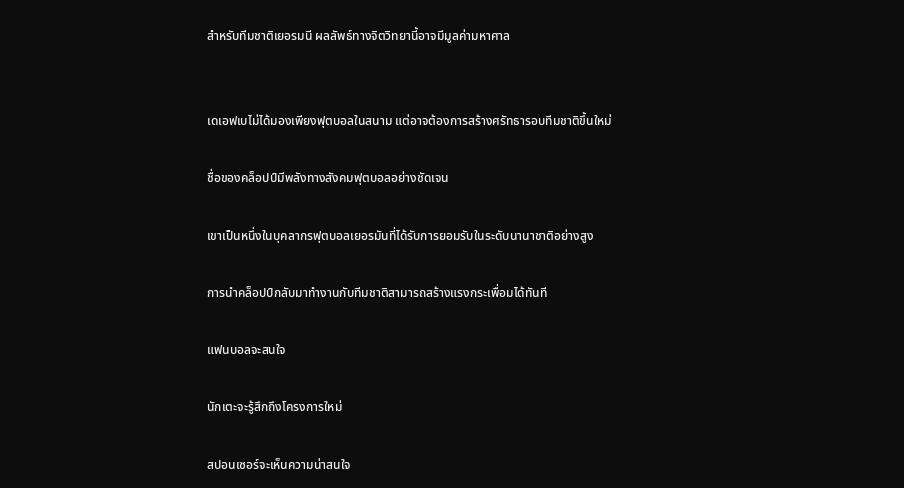สำหรับทีมชาติเยอรมนี ผลลัพธ์ทางจิตวิทยานี้อาจมีมูลค่ามหาศาล


เดเอฟเบไม่ได้มองเพียงฟุตบอลในสนาม แต่อาจต้องการสร้างศรัทธารอบทีมชาติขึ้นใหม่

ชื่อของคล็อปป์มีพลังทางสังคมฟุตบอลอย่างชัดเจน

เขาเป็นหนึ่งในบุคลากรฟุตบอลเยอรมันที่ได้รับการยอมรับในระดับนานาชาติอย่างสูง

การนำคล็อปป์กลับมาทำงานกับทีมชาติสามารถสร้างแรงกระเพื่อมได้ทันที

แฟนบอลจะสนใจ

นักเตะจะรู้สึกถึงโครงการใหม่

สปอนเซอร์จะเห็นความน่าสนใจ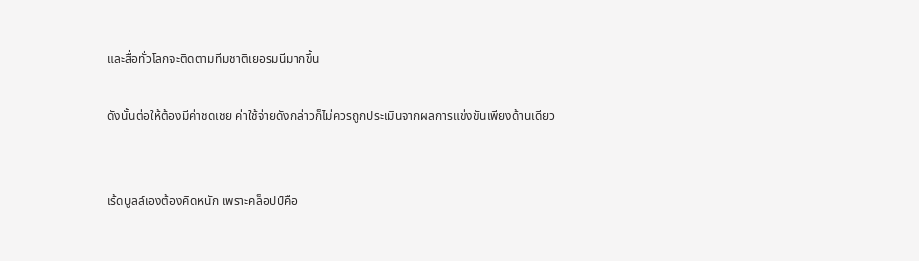และสื่อทั่วโลกจะติดตามทีมชาติเยอรมนีมากขึ้น

ดังนั้นต่อให้ต้องมีค่าชดเชย ค่าใช้จ่ายดังกล่าวก็ไม่ควรถูกประเมินจากผลการแข่งขันเพียงด้านเดียว


เร้ดบูลล์เองต้องคิดหนัก เพราะคล็อปป์คือ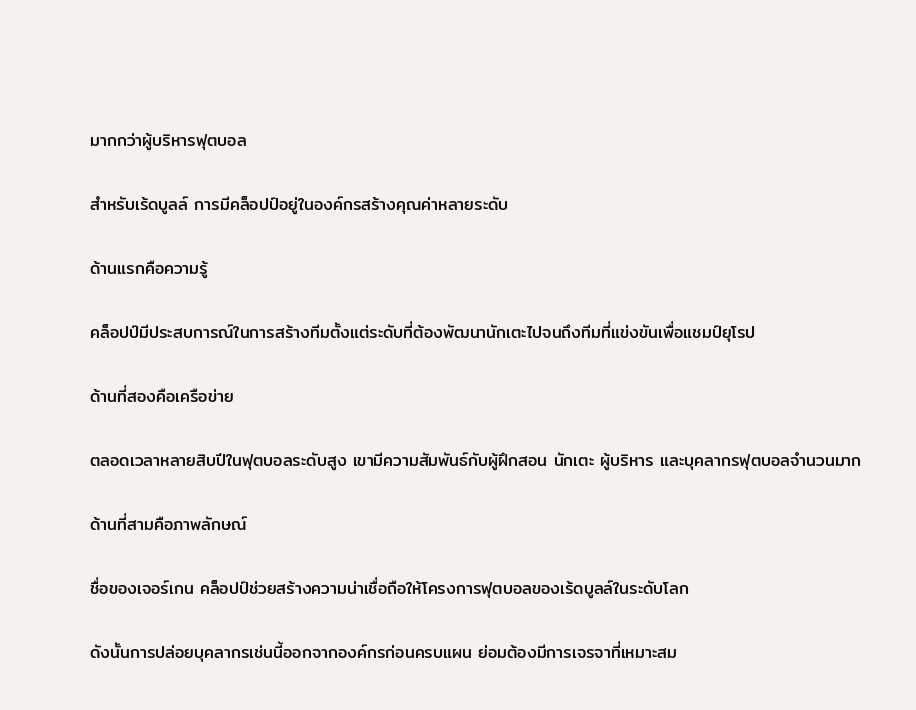มากกว่าผู้บริหารฟุตบอล

สำหรับเร้ดบูลล์ การมีคล็อปป์อยู่ในองค์กรสร้างคุณค่าหลายระดับ

ด้านแรกคือความรู้

คล็อปป์มีประสบการณ์ในการสร้างทีมตั้งแต่ระดับที่ต้องพัฒนานักเตะไปจนถึงทีมที่แข่งขันเพื่อแชมป์ยุโรป

ด้านที่สองคือเครือข่าย

ตลอดเวลาหลายสิบปีในฟุตบอลระดับสูง เขามีความสัมพันธ์กับผู้ฝึกสอน นักเตะ ผู้บริหาร และบุคลากรฟุตบอลจำนวนมาก

ด้านที่สามคือภาพลักษณ์

ชื่อของเจอร์เกน คล็อปป์ช่วยสร้างความน่าเชื่อถือให้โครงการฟุตบอลของเร้ดบูลล์ในระดับโลก

ดังนั้นการปล่อยบุคลากรเช่นนี้ออกจากองค์กรก่อนครบแผน ย่อมต้องมีการเจรจาที่เหมาะสม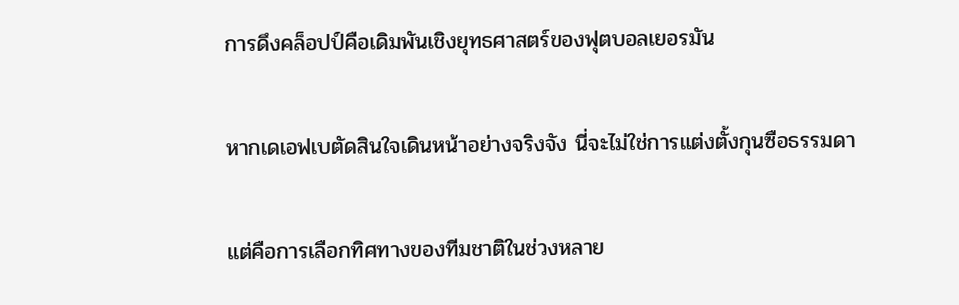การดึงคล็อปป์คือเดิมพันเชิงยุทธศาสตร์ของฟุตบอลเยอรมัน

หากเดเอฟเบตัดสินใจเดินหน้าอย่างจริงจัง นี่จะไม่ใช่การแต่งตั้งกุนซือธรรมดา

แต่คือการเลือกทิศทางของทีมชาติในช่วงหลาย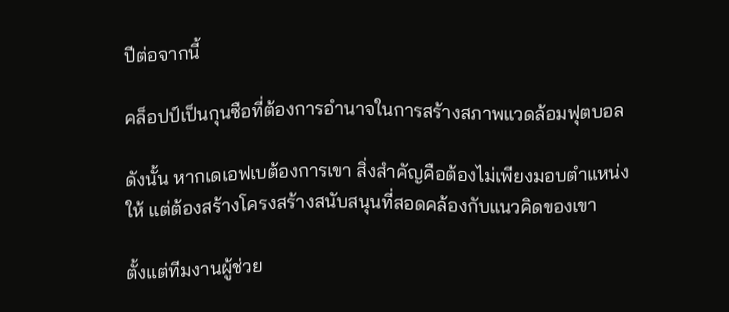ปีต่อจากนี้

คล็อปป์เป็นกุนซือที่ต้องการอำนาจในการสร้างสภาพแวดล้อมฟุตบอล

ดังนั้น หากเดเอฟเบต้องการเขา สิ่งสำคัญคือต้องไม่เพียงมอบตำแหน่งให้ แต่ต้องสร้างโครงสร้างสนับสนุนที่สอดคล้องกับแนวคิดของเขา

ตั้งแต่ทีมงานผู้ช่วย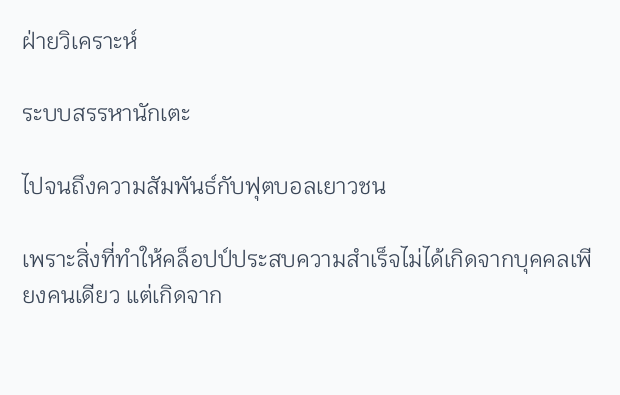ฝ่ายวิเคราะห์

ระบบสรรหานักเตะ

ไปจนถึงความสัมพันธ์กับฟุตบอลเยาวชน

เพราะสิ่งที่ทำให้คล็อปป์ประสบความสำเร็จไม่ได้เกิดจากบุคคลเพียงคนเดียว แต่เกิดจาก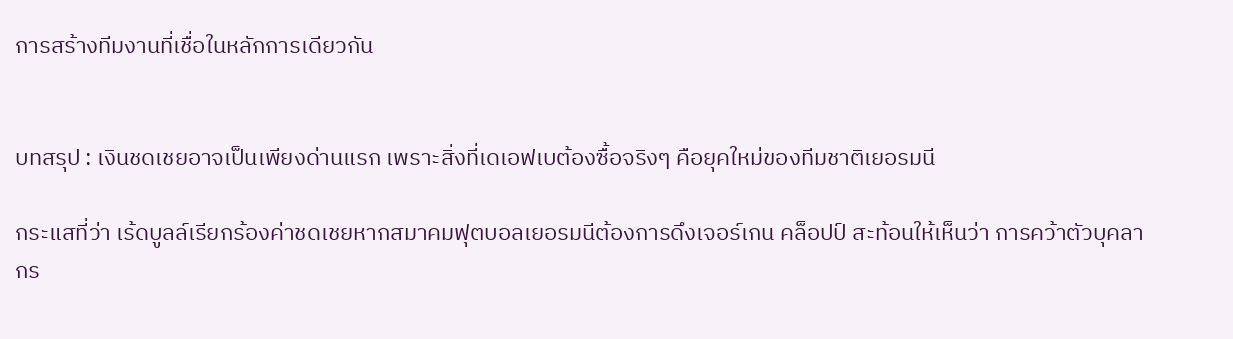การสร้างทีมงานที่เชื่อในหลักการเดียวกัน


บทสรุป : เงินชดเชยอาจเป็นเพียงด่านแรก เพราะสิ่งที่เดเอฟเบต้องซื้อจริงๆ คือยุคใหม่ของทีมชาติเยอรมนี

กระแสที่ว่า เร้ดบูลล์เรียกร้องค่าชดเชยหากสมาคมฟุตบอลเยอรมนีต้องการดึงเจอร์เกน คล็อปป์ สะท้อนให้เห็นว่า การคว้าตัวบุคลากร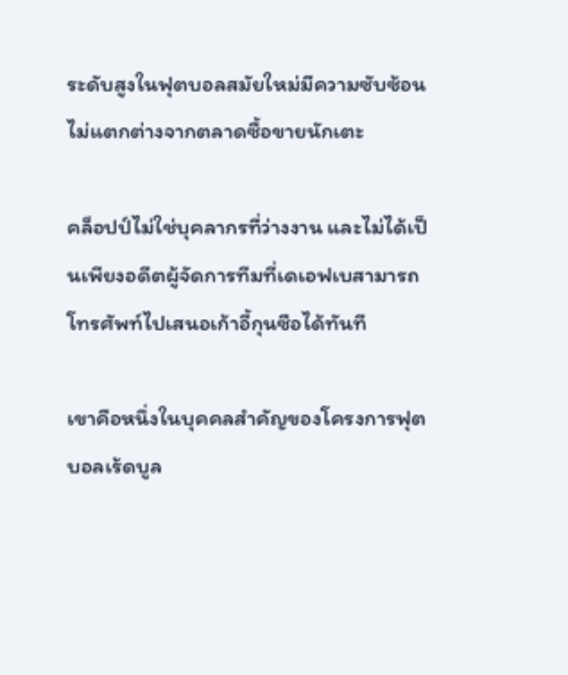ระดับสูงในฟุตบอลสมัยใหม่มีความซับซ้อนไม่แตกต่างจากตลาดซื้อขายนักเตะ

คล็อปป์ไม่ใช่บุคลากรที่ว่างงาน และไม่ได้เป็นเพียงอดีตผู้จัดการทีมที่เดเอฟเบสามารถโทรศัพท์ไปเสนอเก้าอี้กุนซือได้ทันที

เขาคือหนึ่งในบุคคลสำคัญของโครงการฟุตบอลเร้ดบูล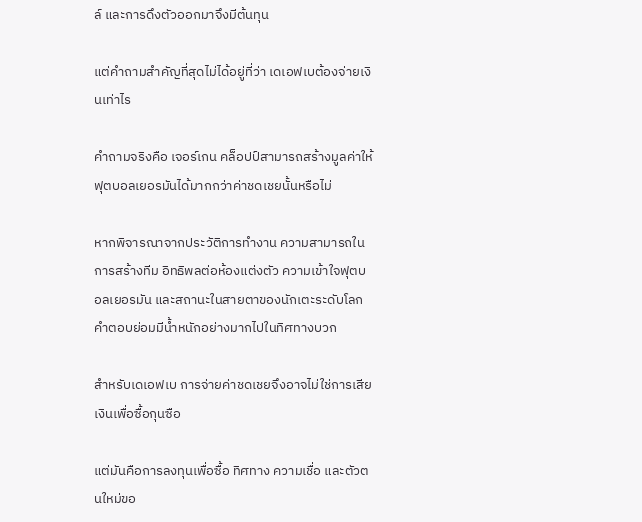ล์ และการดึงตัวออกมาจึงมีต้นทุน

แต่คำถามสำคัญที่สุดไม่ได้อยู่ที่ว่า เดเอฟเบต้องจ่ายเงินเท่าไร

คำถามจริงคือ เจอร์เกน คล็อปป์สามารถสร้างมูลค่าให้ฟุตบอลเยอรมันได้มากกว่าค่าชดเชยนั้นหรือไม่

หากพิจารณาจากประวัติการทำงาน ความสามารถในการสร้างทีม อิทธิพลต่อห้องแต่งตัว ความเข้าใจฟุตบอลเยอรมัน และสถานะในสายตาของนักเตะระดับโลก คำตอบย่อมมีน้ำหนักอย่างมากไปในทิศทางบวก

สำหรับเดเอฟเบ การจ่ายค่าชดเชยจึงอาจไม่ใช่การเสียเงินเพื่อซื้อกุนซือ

แต่มันคือการลงทุนเพื่อซื้อ ทิศทาง ความเชื่อ และตัวตนใหม่ขอ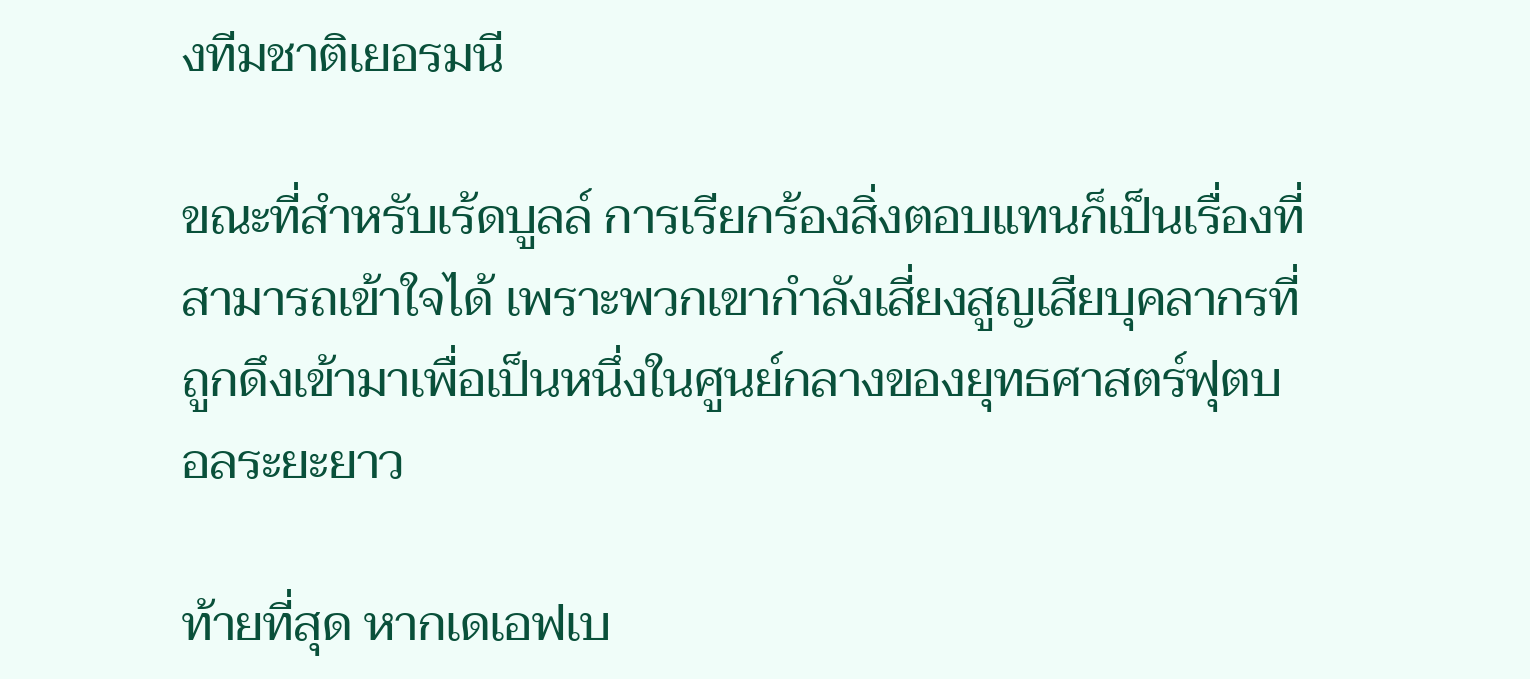งทีมชาติเยอรมนี

ขณะที่สำหรับเร้ดบูลล์ การเรียกร้องสิ่งตอบแทนก็เป็นเรื่องที่สามารถเข้าใจได้ เพราะพวกเขากำลังเสี่ยงสูญเสียบุคลากรที่ถูกดึงเข้ามาเพื่อเป็นหนึ่งในศูนย์กลางของยุทธศาสตร์ฟุตบอลระยะยาว

ท้ายที่สุด หากเดเอฟเบ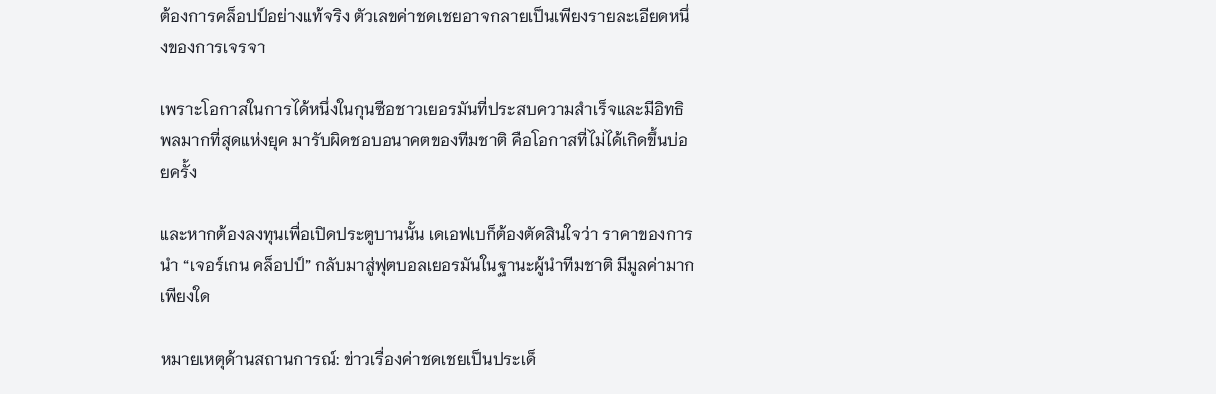ต้องการคล็อปป์อย่างแท้จริง ตัวเลขค่าชดเชยอาจกลายเป็นเพียงรายละเอียดหนึ่งของการเจรจา

เพราะโอกาสในการได้หนึ่งในกุนซือชาวเยอรมันที่ประสบความสำเร็จและมีอิทธิพลมากที่สุดแห่งยุค มารับผิดชอบอนาคตของทีมชาติ คือโอกาสที่ไม่ได้เกิดขึ้นบ่อยครั้ง

และหากต้องลงทุนเพื่อเปิดประตูบานนั้น เดเอฟเบก็ต้องตัดสินใจว่า ราคาของการนำ “เจอร์เกน คล็อปป์” กลับมาสู่ฟุตบอลเยอรมันในฐานะผู้นำทีมชาติ มีมูลค่ามากเพียงใด

หมายเหตุด้านสถานการณ์: ข่าวเรื่องค่าชดเชยเป็นประเด็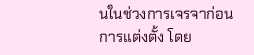นในช่วงการเจรจาก่อนการแต่งตั้ง โดย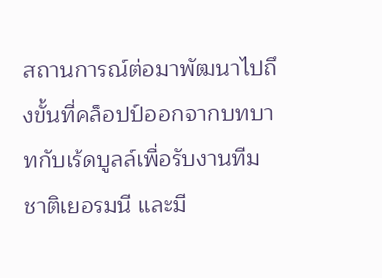สถานการณ์ต่อมาพัฒนาไปถึงขั้นที่คล็อปป์ออกจากบทบาทกับเร้ดบูลล์เพื่อรับงานทีมชาติเยอรมนี และมี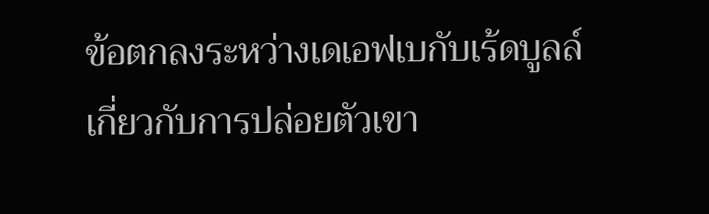ข้อตกลงระหว่างเดเอฟเบกับเร้ดบูลล์เกี่ยวกับการปล่อยตัวเขา